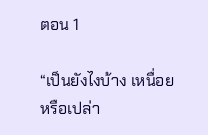ตอน 1

“เป็นยังไงบ้าง เหนื่อยหรือเปล่า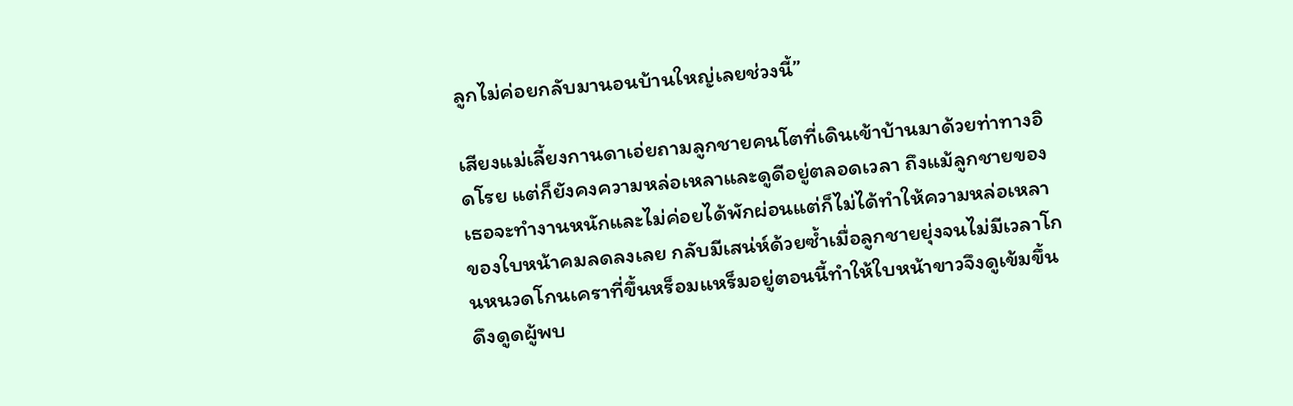ลูกไม่ค่อยกลับมานอนบ้านใหญ่เลยช่วงนี้”

เสียงแม่เลี้ยงกานดาเอ่ยถามลูกชายคนโตที่เดินเข้าบ้านมาด้วยท่าทางอิดโรย แต่ก็ยังคงความหล่อเหลาและดูดีอยู่ตลอดเวลา ถึงแม้ลูกชายของเธอจะทำงานหนักและไม่ค่อยได้พักผ่อนแต่ก็ไม่ได้ทำให้ความหล่อเหลาของใบหน้าคมลดลงเลย กลับมีเสน่ห์ด้วยซ้ำเมื่อลูกชายยุ่งจนไม่มีเวลาโกนหนวดโกนเคราที่ขึ้นหร็อมแหร็มอยู่ตอนนี้ทำให้ใบหน้าขาวจึงดูเข้มขึ้นดึงดูดผู้พบ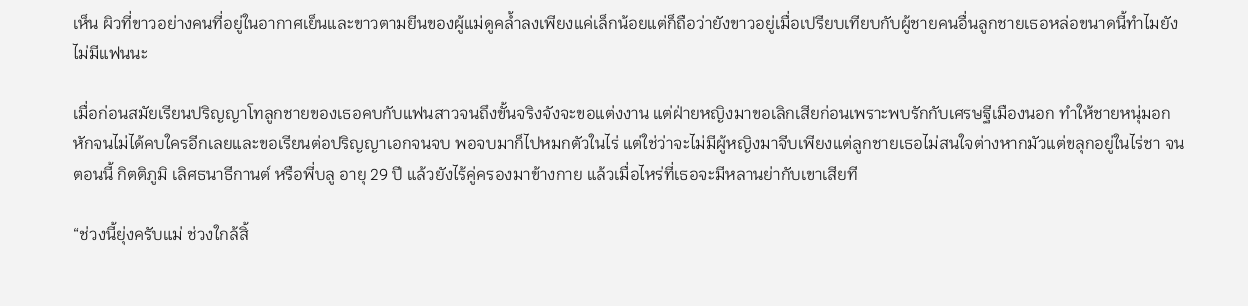เห็น ผิวที่ขาวอย่างคนที่อยู่ในอากาศเย็นและขาวตามยีนของผู้แม่ดูคล้ำลงเพียงแค่เล็กน้อยแต่ก็ถือว่ายังขาวอยู่เมื่อเปรียบเทียบกับผู้ชายคนอื่นลูกชายเธอหล่อขนาดนี้ทำไมยังไม่มีแฟนนะ

เมื่อก่อนสมัยเรียนปริญญาโทลูกชายของเธอคบกับแฟนสาวจนถึงขั้นจริงจังจะขอแต่งงาน แต่ฝ่ายหญิงมาขอเลิกเสียก่อนเพราะพบรักกับเศรษฐีเมืองนอก ทำให้ชายหนุ่มอกหักจนไม่ได้คบใครอีกเลยและขอเรียนต่อปริญญาเอกจนจบ พอจบมาก็ไปหมกตัวในไร่ แต่ใช่ว่าจะไม่มีผู้หญิงมาจีบเพียงแต่ลูกชายเธอไม่สนใจต่างหากมัวแต่ขลุกอยู่ในไร่ชา จนตอนนี้ กิตติภูมิ เลิศธนาธีกานต์ หรือพี่บลู อายุ 29 ปี แล้วยังไร้คู่ครองมาข้างกาย แล้วเมื่อไหร่ที่เธอจะมีหลานย่ากับเขาเสียที

“ช่วงนี้ยุ่งครับแม่ ช่วงใกล้สิ้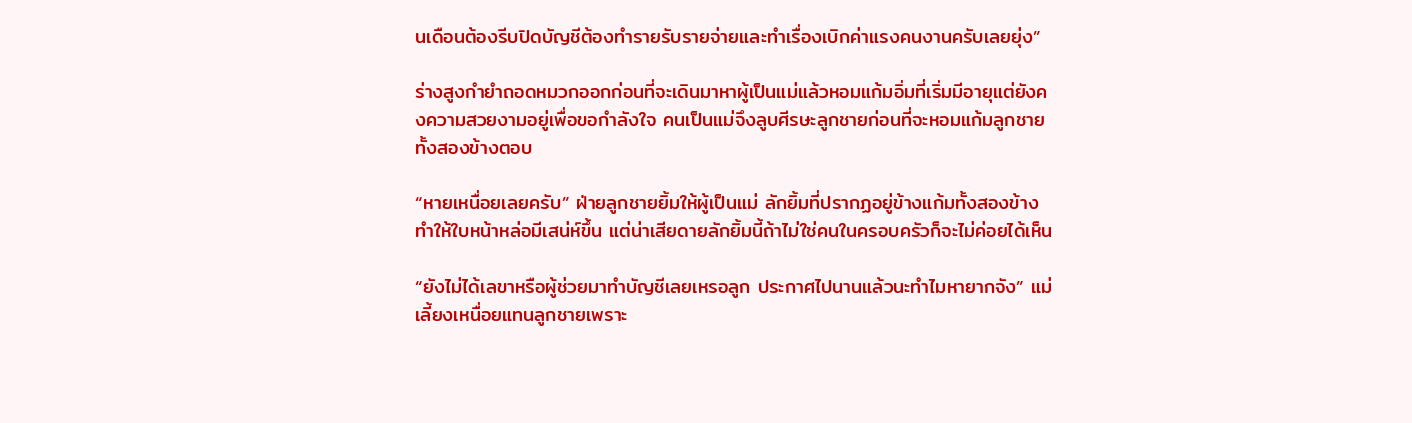นเดือนต้องรีบปิดบัญชีต้องทำรายรับรายจ่ายและทำเรื่องเบิกค่าแรงคนงานครับเลยยุ่ง”

ร่างสูงกำยำถอดหมวกออกก่อนที่จะเดินมาหาผู้เป็นแม่แล้วหอมแก้มอิ่มที่เริ่มมีอายุแต่ยังคงความสวยงามอยู่เพื่อขอกำลังใจ คนเป็นแม่จึงลูบศีรษะลูกชายก่อนที่จะหอมแก้มลูกชายทั้งสองข้างตอบ

“หายเหนื่อยเลยครับ” ฝ่ายลูกชายยิ้มให้ผู้เป็นแม่ ลักยิ้มที่ปรากฏอยู่ข้างแก้มทั้งสองข้างทำให้ใบหน้าหล่อมีเสน่ห์ขึ้น แต่น่าเสียดายลักยิ้มนี้ถ้าไม่ใช่คนในครอบครัวก็จะไม่ค่อยได้เห็น

“ยังไม่ได้เลขาหรือผู้ช่วยมาทำบัญชีเลยเหรอลูก ประกาศไปนานแล้วนะทำไมหายากจัง” แม่เลี้ยงเหนื่อยแทนลูกชายเพราะ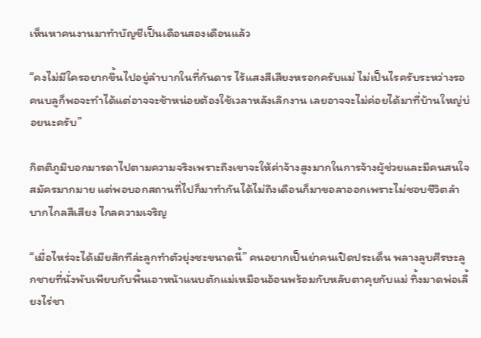เห็นหาคนงานมาทำบัญชีเป็นเดือนสองเดือนแล้ว

“คงไม่มีใครอยากขึ้นไปอยู่ลำบากในที่กันดาร ไร้แสงสีเสียงหรอกครับแม่ ไม่เป็นไรครับระหว่างรอคนบลูก็พอจะทำได้แต่อาจจะช้าหน่อยต้องใช้เวลาหลังเลิกงาน เลยอาจจะไม่ค่อยได้มาที่บ้านใหญ่บ่อยนะครับ”

กิตติภูมิบอกมารดาไปตามความจริงเพราะถึงเขาจะให้ค่าจ้างสูงมากในการจ้างผู้ช่วยและมีคนสนใจสมัครมากมาย แต่พอบอกสถานที่ไปก็มาทำกันได้ไม่ถึงเดือนก็มาขอลาออกเพราะไม่ชอบชีวิตลำบากไกลสีเสียง ไกลความเจริญ

“เมื่อไหร่จะได้เมียสักทีล่ะลูกทำตัวยุ่งซะขนาดนี้” คนอยากเป็นย่าคนเปิดประเด็น พลางลูบศีรษะลูกชายที่นั่งพับเพียบกับพื้นเอาหน้าแนบตักแม่เหมือนอ้อนพร้อมกับหลับตาคุยกับแม่ ทิ้งมาดพ่อเลี้ยงไร่ชา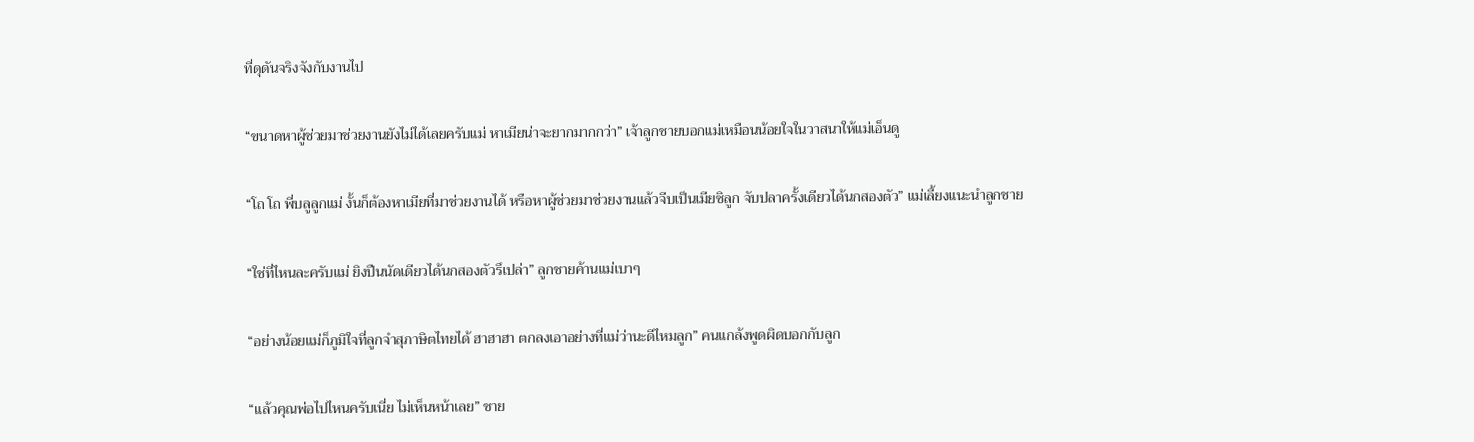ที่ดุดันจริงจังกับงานไป

“ขนาดหาผู้ช่วยมาช่วยงานยังไม่ได้เลยครับแม่ หาเมียน่าจะยากมากกว่า” เจ้าลูกชายบอกแม่เหมือนน้อยใจในวาสนาให้แม่เอ็นดู

“โถ โถ พี่บลูลูกแม่ งั้นก็ต้องหาเมียที่มาช่วยงานได้ หรือหาผู้ช่วยมาช่วยงานแล้วจีบเป็นเมียซิลูก จับปลาครั้งเดียวได้นกสองตัว” แม่เลี้ยงแนะนำลูกชาย

“ใช่ที่ไหนละครับแม่ ยิงปืนนัดเดียวได้นกสองตัวรึเปล่า” ลูกชายค้านแม่เบาๆ

“อย่างน้อยแม่ก็ภูมิใจที่ลูกจำสุภาษิตไทยได้ ฮาฮาฮา ตกลงเอาอย่างที่แม่ว่านะดีไหมลูก” คนแกล้งพูดผิดบอกกับลูก

“แล้วคุณพ่อไปไหนครับเนี่ย ไม่เห็นหน้าเลย” ชาย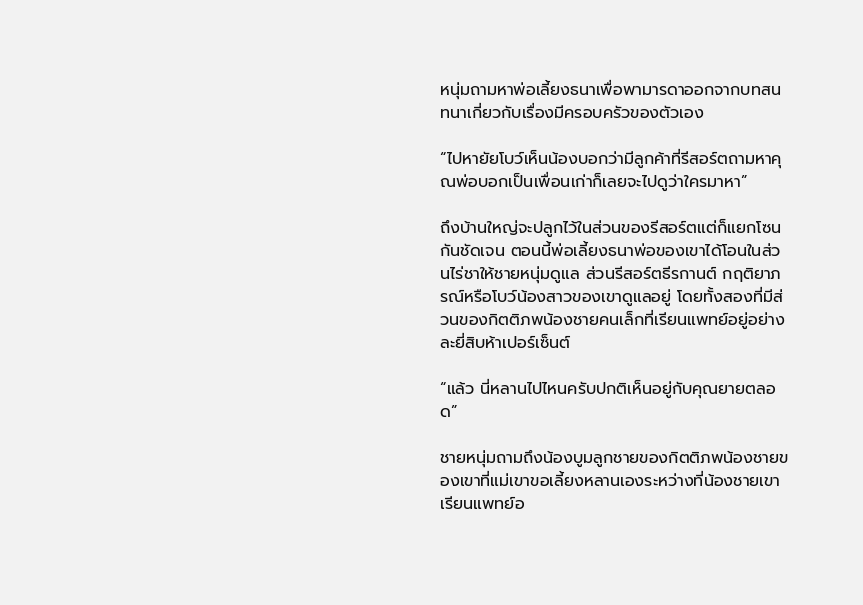หนุ่มถามหาพ่อเลี้ยงธนาเพื่อพามารดาออกจากบทสนทนาเกี่ยวกับเรื่องมีครอบครัวของตัวเอง

“ไปหายัยโบว์เห็นน้องบอกว่ามีลูกค้าที่รีสอร์ตถามหาคุณพ่อบอกเป็นเพื่อนเก่าก็เลยจะไปดูว่าใครมาหา”

ถึงบ้านใหญ่จะปลูกไว้ในส่วนของรีสอร์ตแต่ก็แยกโซนกันชัดเจน ตอนนี้พ่อเลี้ยงธนาพ่อของเขาได้โอนในส่วนไร่ชาให้ชายหนุ่มดูแล ส่วนรีสอร์ตธีรกานต์ กฤติยาภรณ์หรือโบว์น้องสาวของเขาดูแลอยู่ โดยทั้งสองที่มีส่วนของกิตติภพน้องชายคนเล็กที่เรียนแพทย์อยู่อย่างละยี่สิบห้าเปอร์เซ็นต์

“แล้ว นี่หลานไปไหนครับปกติเห็นอยู่กับคุณยายตลอด”

ชายหนุ่มถามถึงน้องบูมลูกชายของกิตติภพน้องชายของเขาที่แม่เขาขอเลี้ยงหลานเองระหว่างที่น้องชายเขาเรียนแพทย์อ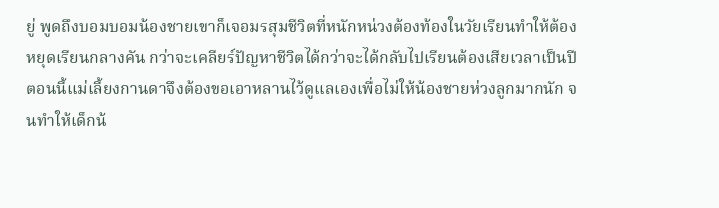ยู่ พูดถึงบอมบอมน้องชายเขาก็เจอมรสุมชีวิตที่หนักหน่วงต้องท้องในวัยเรียนทำให้ต้องหยุดเรียนกลางคัน กว่าจะเคลียร์ปัญหาชีวิตได้กว่าจะได้กลับไปเรียนต้องเสียเวลาเป็นปี ตอนนี้แม่เลี้ยงกานดาจึงต้องขอเอาหลานไว้ดูแลเองเพื่อไม่ให้น้องชายห่วงลูกมากนัก จนทำให้เด็กน้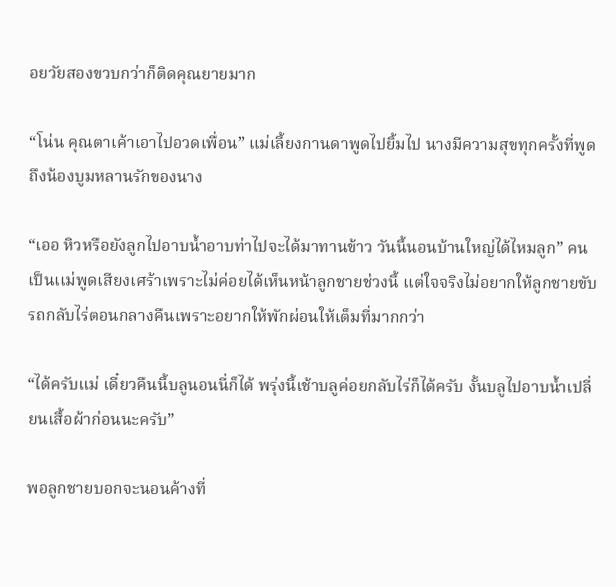อยวัยสองขวบกว่าก็ติดคุณยายมาก

“โน่น คุณตาเค้าเอาไปอวดเพื่อน” แม่เลี้ยงกานดาพูดไปยิ้มไป นางมีความสุขทุกครั้งที่พูดถึงน้องบูมหลานรักของนาง

“เออ หิวหรือยังลูกไปอาบน้ำอาบท่าไปจะได้มาทานข้าว วันนี้นอนบ้านใหญ่ได้ไหมลูก” คนเป็นเเม่พูดเสียงเศร้าเพราะไม่ค่อยได้เห็นหน้าลูกชายช่วงนี้ แต่ใจจริงไม่อยากให้ลูกชายขับรถกลับไร่ตอนกลางคืนเพราะอยากให้พักผ่อนให้เต็มที่มากกว่า

“ได้ครับแม่ เดี๋ยวคืนนี้บลูนอนนี่ก็ได้ พรุ่งนี้เช้าบลูค่อยกลับไร่ก็ได้ครับ งั้นบลูไปอาบน้ำเปลี่ยนเสื้อผ้าก่อนนะครับ”

พอลูกชายบอกจะนอนค้างที่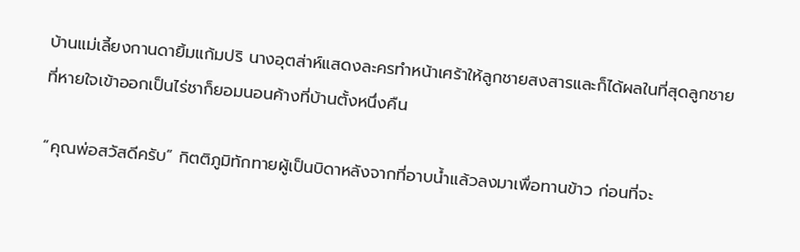บ้านแม่เลี้ยงกานดายิ้มแก้มปริ นางอุตส่าห์แสดงละครทำหน้าเศร้าให้ลูกชายสงสารและก็ได้ผลในที่สุดลูกชายที่หายใจเข้าออกเป็นไร่ชาก็ยอมนอนค้างที่บ้านตั้งหนึ่งคืน

“คุณพ่อสวัสดีครับ” กิตติภูมิทักทายผู้เป็นบิดาหลังจากที่อาบน้ำแล้วลงมาเพื่อทานข้าว ก่อนที่จะ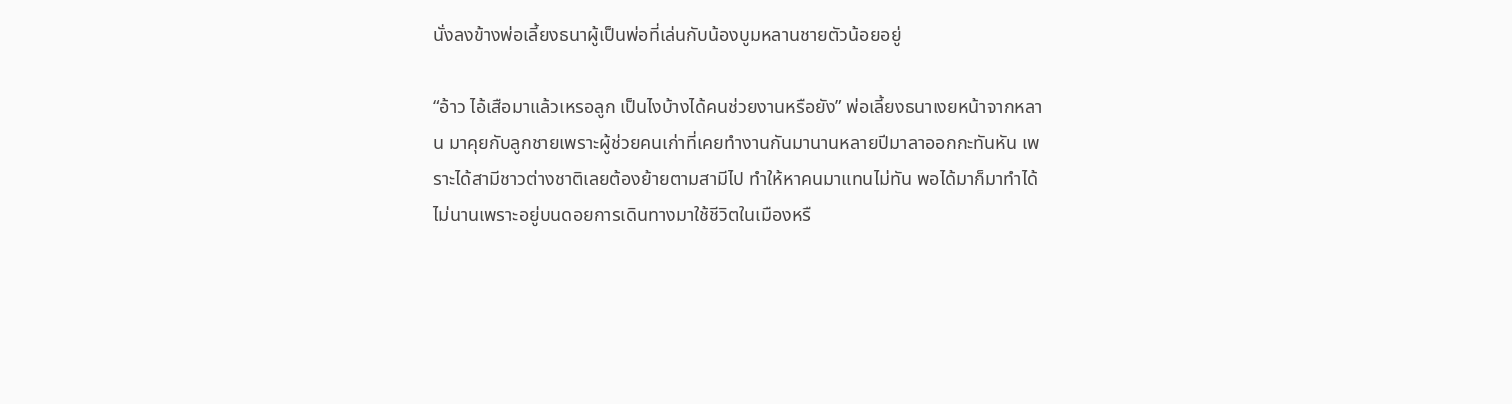นั่งลงข้างพ่อเลี้ยงธนาผู้เป็นพ่อที่เล่นกับน้องบูมหลานชายตัวน้อยอยู่

“อ้าว ไอ้เสือมาแล้วเหรอลูก เป็นไงบ้างได้คนช่วยงานหรือยัง” พ่อเลี้ยงธนาเงยหน้าจากหลาน มาคุยกับลูกชายเพราะผู้ช่วยคนเก่าที่เคยทำงานกันมานานหลายปีมาลาออกกะทันหัน เพราะได้สามีชาวต่างชาติเลยต้องย้ายตามสามีไป ทำให้หาคนมาแทนไม่ทัน พอได้มาก็มาทำได้ไม่นานเพราะอยู่บนดอยการเดินทางมาใช้ชีวิตในเมืองหรื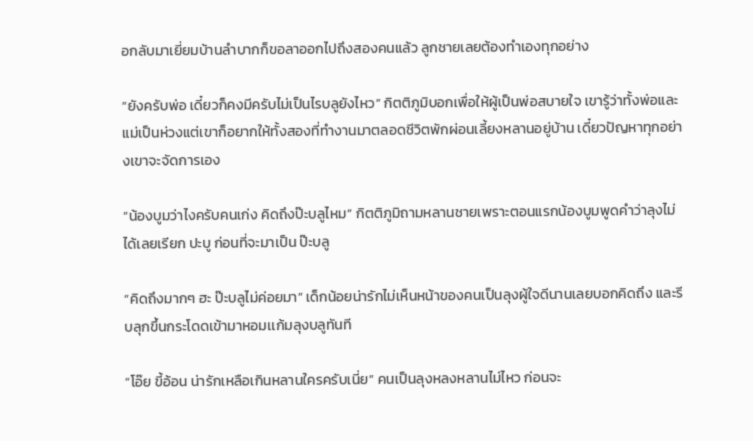อกลับมาเยี่ยมบ้านลำบากก็ขอลาออกไปถึงสองคนแล้ว ลูกชายเลยต้องทำเองทุกอย่าง

“ยังครับพ่อ เดี๋ยวก็คงมีครับไม่เป็นไรบลูยังไหว” กิตติภูมิบอกเพื่อให้ผู้เป็นพ่อสบายใจ เขารู้ว่าทั้งพ่อและแม่เป็นห่วงแต่เขาก็อยากให้ทั้งสองที่ทำงานมาตลอดชีวิตพักผ่อนเลี้ยงหลานอยู่บ้าน เดี๋ยวปัญหาทุกอย่างเขาจะจัดการเอง

“น้องบูมว่าไงครับคนเก่ง คิดถึงป๊ะบลูไหม” กิตติภูมิถามหลานชายเพราะตอนแรกน้องบูมพูดคำว่าลุงไม่ได้เลยเรียก ปะบู ก่อนที่จะมาเป็น ป๊ะบลู

“คิดถึงมากๆ ฮะ ป๊ะบลูไม่ค่อยมา” เด็กน้อยน่ารักไม่เห็นหน้าของคนเป็นลุงผู้ใจดีนานเลยบอกคิดถึง และรีบลุกขึ้นกระโดดเข้ามาหอมเเก้มลุงบลูทันที

“โอ๊ย ขี้อ้อน น่ารักเหลือเกินหลานใครครับเนี่ย” คนเป็นลุงหลงหลานไม่ไหว ก่อนจะ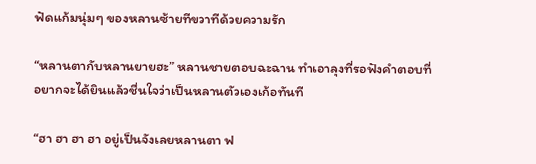ฟัดแก้มนุ่มๆ ของหลานซ้ายทีขวาทีด้วยความรัก

“หลานตากับหลานยายฮะ” หลานชายตอบฉะฉาน ทำเอาลุงที่รอฟังคำตอบที่อยากจะได้ยินแล้วชื่นใจว่าเป็นหลานตัวเองเก้อทันที

“ฮา ฮา ฮา ฮา อยู่เป็นจังเลยหลานตา ฟ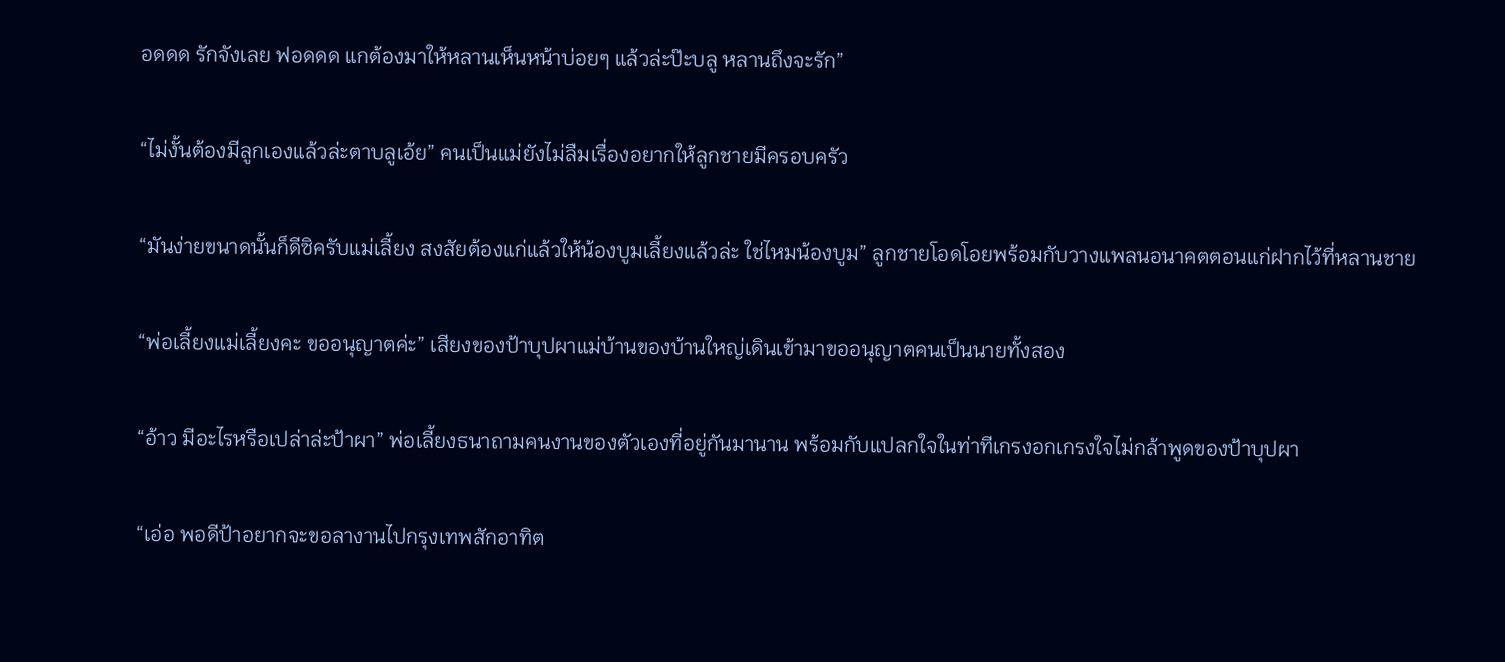อดดด รักจังเลย ฟอดดด แกต้องมาให้หลานเห็นหน้าบ่อยๆ แล้วล่ะป๊ะบลู หลานถึงจะรัก”

“ไม่งั้นต้องมีลูกเองแล้วล่ะตาบลูเอ้ย” คนเป็นแม่ยังไม่ลืมเรื่องอยากให้ลูกชายมีครอบครัว

“มันง่ายขนาดนั้นก็ดีซิครับแม่เลี้ยง สงสัยต้องแก่แล้วให้น้องบูมเลี้ยงแล้วล่ะ ใช่ไหมน้องบูม” ลูกชายโอดโอยพร้อมกับวางแพลนอนาคตตอนแก่ฝากไว้ที่หลานชาย

“พ่อเลี้ยงแม่เลี้ยงคะ ขออนุญาตค่ะ” เสียงของป้าบุปผาแม่บ้านของบ้านใหญ่เดินเข้ามาขออนุญาตคนเป็นนายทั้งสอง

“อ้าว มีอะไรหรือเปล่าล่ะป้าผา” พ่อเลี้ยงธนาถามคนงานของตัวเองที่อยู่กันมานาน พร้อมกับแปลกใจในท่าทีเกรงอกเกรงใจไม่กล้าพูดของป้าบุปผา

“เอ่อ พอดีป้าอยากจะขอลางานไปกรุงเทพสักอาทิต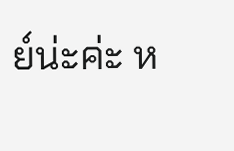ย์น่ะค่ะ ห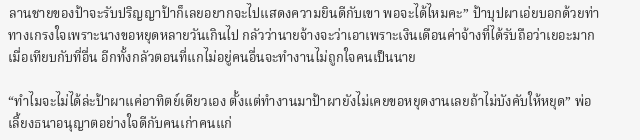ลานชายของป้าจะรับปริญญาป้าก็เลยอยากจะไปแสดงความยินดีกับเขา พอจะได้ไหมคะ” ป้าบุปผาเอ่ยบอกด้วยท่าทางเกรงใจเพราะนางขอหยุดหลายวันเกินไป กลัวว่านายจ้างจะว่าเอาเพราะเงินเดือนค่าจ้างที่ได้รับถือว่าเยอะมากเมื่อเทียบกับที่อื่น อีกทั้งกลัวตอนที่แกไม่อยู่คนอื่นจะทำงานไม่ถูกใจคนเป็นนาย

“ทำไมจะไม่ได้ล่ะป้าผาแค่อาทิตย์เดียวเอง ตั้งแต่ทำงานมาป้าผายังไม่เคยขอหยุดงานเลยถ้าไม่บังคับให้หยุด” พ่อเลี้ยงธนาอนุญาตอย่างใจดีกับคนเก่าคนแก่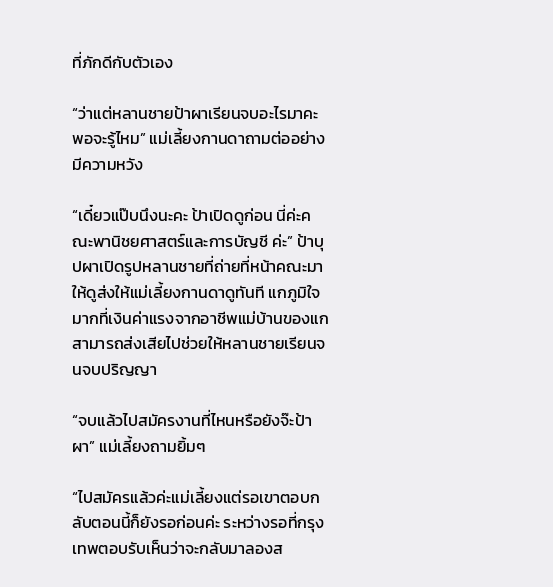ที่ภักดีกับตัวเอง

“ว่าแต่หลานชายป้าผาเรียนจบอะไรมาคะ พอจะรู้ไหม” แม่เลี้ยงกานดาถามต่ออย่างมีความหวัง

“เดี๋ยวแป๊บนึงนะคะ ป้าเปิดดูก่อน นี่ค่ะคณะพานิชยศาสตร์และการบัญชี ค่ะ” ป้าบุปผาเปิดรูปหลานชายที่ถ่ายที่หน้าคณะมาให้ดูส่งให้แม่เลี้ยงกานดาดูทันที แกภูมิใจมากที่เงินค่าแรงจากอาชีพแม่บ้านของแกสามารถส่งเสียไปช่วยให้หลานชายเรียนจนจบปริญญา

“จบแล้วไปสมัครงานที่ไหนหรือยังจ๊ะป้าผา” แม่เลี้ยงถามยิ้มๆ

“ไปสมัครแล้วค่ะแม่เลี้ยงแต่รอเขาตอบกลับตอนนี้ก็ยังรอก่อนค่ะ ระหว่างรอที่กรุงเทพตอบรับเห็นว่าจะกลับมาลองส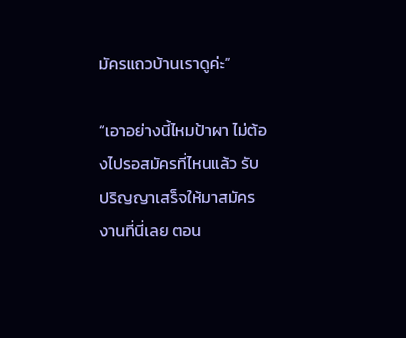มัครแถวบ้านเราดูค่ะ”

“เอาอย่างนี้ไหมป้าผา ไม่ต้องไปรอสมัครที่ไหนแล้ว รับปริญญาเสร็จให้มาสมัครงานที่นี่เลย ตอน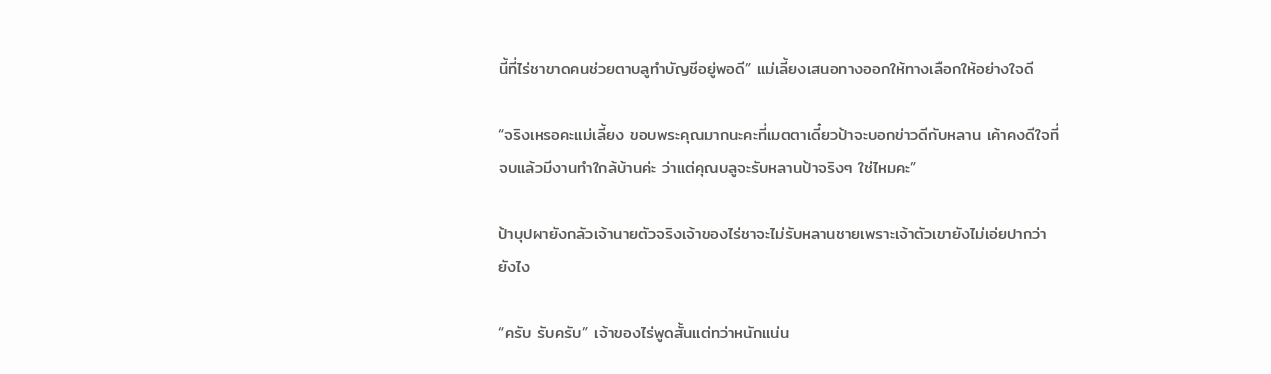นี้ที่ไร่ชาขาดคนช่วยตาบลูทำบัญชีอยู่พอดี” แม่เลี้ยงเสนอทางออกให้ทางเลือกให้อย่างใจดี

“จริงเหรอคะแม่เลี้ยง ขอบพระคุณมากนะคะที่เมตตาเดี๋ยวป้าจะบอกข่าวดีกับหลาน เค้าคงดีใจที่จบแล้วมีงานทำใกล้บ้านค่ะ ว่าแต่คุณบลูจะรับหลานป้าจริงๆ ใช่ไหมคะ”

ป้าบุปผายังกลัวเจ้านายตัวจริงเจ้าของไร่ชาจะไม่รับหลานชายเพราะเจ้าตัวเขายังไม่เอ่ยปากว่ายังไง

“ครับ รับครับ” เจ้าของไร่พูดสั้นแต่ทว่าหนักแน่น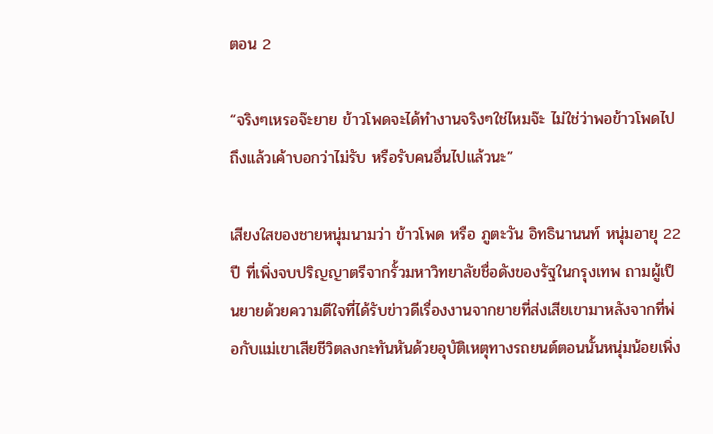ตอน 2

“จริงๆเหรอจ๊ะยาย ข้าวโพดจะได้ทำงานจริงๆใช่ไหมจ๊ะ ไม่ใช่ว่าพอข้าวโพดไปถึงแล้วเค้าบอกว่าไม่รับ หรือรับคนอื่นไปแล้วนะ”

เสียงใสของชายหนุ่มนามว่า ข้าวโพด หรือ ภูตะวัน อิทธินานนท์ หนุ่มอายุ 22 ปี ที่เพิ่งจบปริญญาตรีจากรั้วมหาวิทยาลัยชื่อดังของรัฐในกรุงเทพ ถามผู้เป็นยายด้วยความดีใจที่ได้รับข่าวดีเรื่องงานจากยายที่ส่งเสียเขามาหลังจากที่พ่อกับแม่เขาเสียชีวิตลงกะทันหันด้วยอุบัติเหตุทางรถยนต์ตอนนั้นหนุ่มน้อยเพิ่ง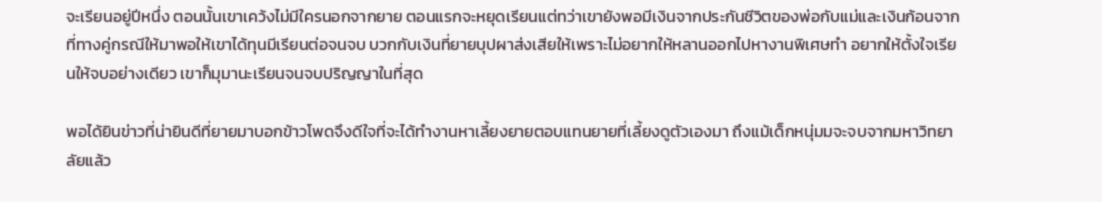จะเรียนอยู่ปีหนึ่ง ตอนนั้นเขาเคว้งไม่มีใครนอกจากยาย ตอนแรกจะหยุดเรียนแต่ทว่าเขายังพอมีเงินจากประกันชีวิตของพ่อกับแม่และเงินก้อนจากที่ทางคู่กรณีให้มาพอให้เขาได้ทุนมีเรียนต่อจนจบ บวกกับเงินที่ยายบุปผาส่งเสียให้เพราะไม่อยากให้หลานออกไปหางานพิเศษทำ อยากให้ตั้งใจเรียนให้จบอย่างเดียว เขาก็มุมานะเรียนจนจบปริญญาในที่สุด

พอได้ยินข่าวที่น่ายินดีที่ยายมาบอกข้าวโพดจึงดีใจที่จะได้ทำงานหาเลี้ยงยายตอบแทนยายที่เลี้ยงดูตัวเองมา ถึงแม้เด็กหนุ่มมจะจบจากมหาวิทยาลัยแล้ว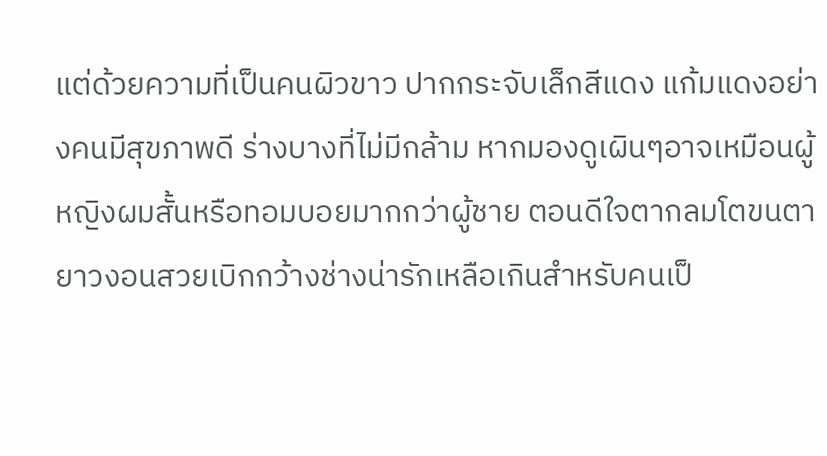แต่ด้วยความที่เป็นคนผิวขาว ปากกระจับเล็กสีแดง แก้มแดงอย่างคนมีสุขภาพดี ร่างบางที่ไม่มีกล้าม หากมองดูเผินๆอาจเหมือนผู้หญิงผมสั้นหรือทอมบอยมากกว่าผู้ชาย ตอนดีใจตากลมโตขนตายาวงอนสวยเบิกกว้างช่างน่ารักเหลือเกินสำหรับคนเป็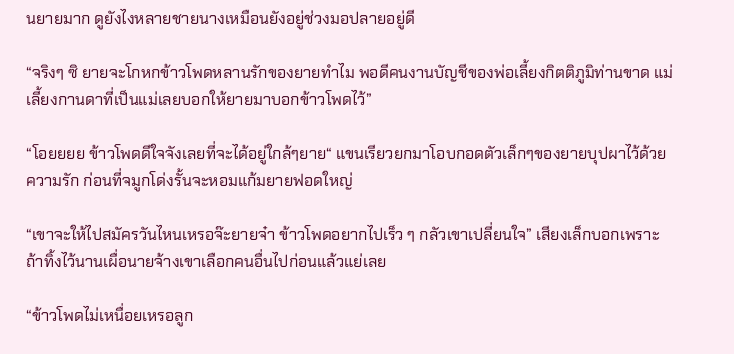นยายมาก ดูยังไงหลายชายนางเหมือนยังอยู่ช่วงมอปลายอยู่ดี

“จริงๆ ซิ ยายจะโกหกข้าวโพดหลานรักของยายทำไม พอดีคนงานบัญชีของพ่อเลี้ยงกิตติภูมิท่านขาด แม่เลี้ยงกานดาที่เป็นแม่เลยบอกให้ยายมาบอกข้าวโพดไว้”

“โอยยยย ข้าวโพดดีใจจังเลยที่จะได้อยู่ใกล้ๆยาย“ แขนเรียวยกมาโอบกอดตัวเล็กๆของยายบุปผาไว้ด้วยความรัก ก่อนที่จมูกโด่งรั้นจะหอมแก้มยายฟอดใหญ่

“เขาจะให้ไปสมัครวันไหนเหรอจ๊ะยายจ๋า ข้าวโพดอยากไปเร็ว ๆ กลัวเขาเปลี่ยนใจ” เสียงเล็กบอกเพราะถ้าทิ้งไว้นานเผื่อนายจ้างเขาเลือกคนอื่นไปก่อนแล้วแย่เลย

“ข้าวโพดไม่เหนื่อยเหรอลูก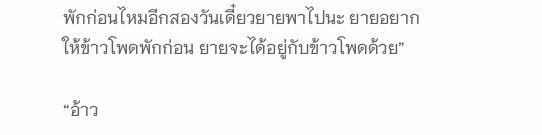พักก่อนไหมอีกสองวันเดี๋ยวยายพาไปนะ ยายอยากให้ข้าวโพดพักก่อน ยายจะได้อยู่กับข้าวโพดด้วย”

“อ้าว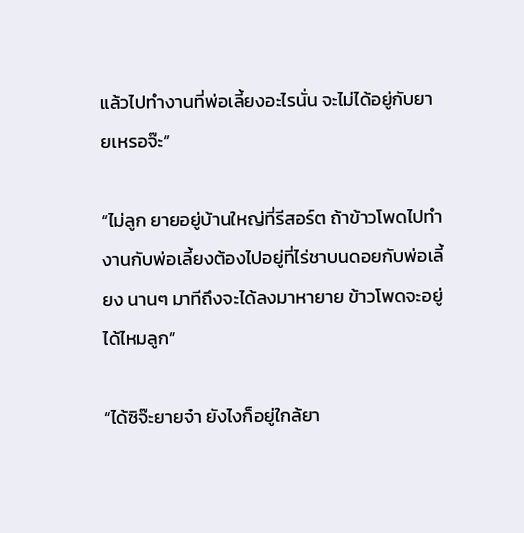แล้วไปทำงานที่พ่อเลี้ยงอะไรนั่น จะไม่ได้อยู่กับยายเหรอจ๊ะ”

“ไม่ลูก ยายอยู่บ้านใหญ่ที่รีสอร์ต ถ้าข้าวโพดไปทำงานกับพ่อเลี้ยงต้องไปอยู่ที่ไร่ชาบนดอยกับพ่อเลี้ยง นานๆ มาทีถึงจะได้ลงมาหายาย ข้าวโพดจะอยู่ได้ไหมลูก”

“ได้ซิจ๊ะยายจ๋า ยังไงก็อยู่ใกล้ยา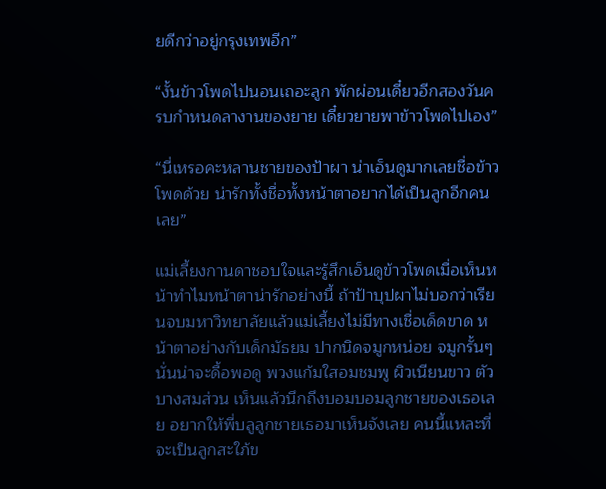ยดีกว่าอยู่กรุงเทพอีก”

“งั้นข้าวโพดไปนอนเถอะลูก พักผ่อนเดี๋ยวอีกสองวันครบกำหนดลางานของยาย เดี๋ยวยายพาข้าวโพดไปเอง”

“นี่เหรอคะหลานชายของป้าผา น่าเอ็นดูมากเลยชื่อข้าวโพดด้วย น่ารักทั้งชื่อทั้งหน้าตาอยากได้เป็นลูกอีกคนเลย”

แม่เลี้ยงกานดาชอบใจและรู้สึกเอ็นดูข้าวโพดเมื่อเห็นหน้าทำไมหน้าตาน่ารักอย่างนี้ ถ้าป้าบุปผาไม่บอกว่าเรียนจบมหาวิทยาลัยแล้วแม่เลี้ยงไม่มีทางเชื่อเด็ดขาด หน้าตาอย่างกับเด็กมัธยม ปากนิดจมูกหน่อย จมูกรั้นๆ นั่นน่าจะดื้อพอดู พวงแก้มใสอมชมพู ผิวเนียนขาว ตัวบางสมส่วน เห็นแล้วนึกถึงบอมบอมลูกชายของเธอเลย อยากให้พี่บลูลูกชายเธอมาเห็นจังเลย คนนี้แหละที่จะเป็นลูกสะใภ้ข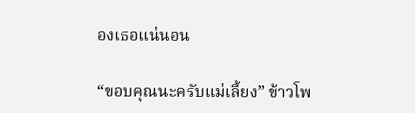องเธอแน่นอน

“ขอบคุณนะครับแม่เลี้ยง” ข้าวโพ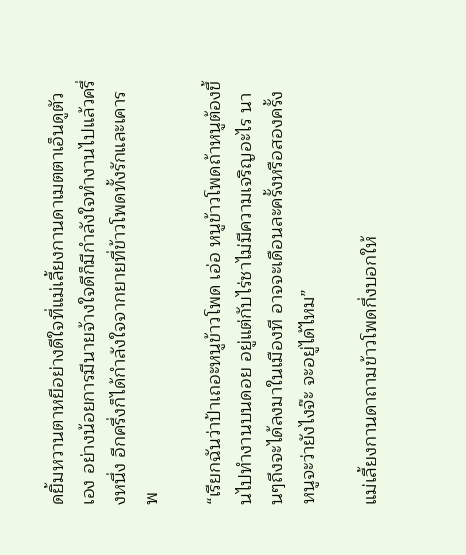ดยิ้มหวานตาหยีอย่างดีใจที่แม่เลี้ยงกานดาเมตตาเอ็นดูตัวเอง อย่างน้อยการมีนายจ้างใจดีก็มีกำลังใจทำงานไปแล้วครึ่งหนึ่ง อีกครึ่งก็ได้กำลังใจจากยายที่ข้าวโพดทั้งรักและเคารพ

“เรียกฉันว่าป้าเถอะหนูข้าวโพด เอ่อ หนูข้าวโพดถ้าหนูต้องขึ้นไปทำงานบนดอย อยู่แต่กับไร่ชาไม่มีความเจริญอะไร นานๆถึงจะได้ลงมาในเมืองที อาจจะเดือนละครั้งหรือสองครั้งหนูจะว่ายังไงจ๊ะ จะอยู่ได้ไหม”

แม่เลี้ยงกานดาถามข้าวโพดกึ่งบอกให้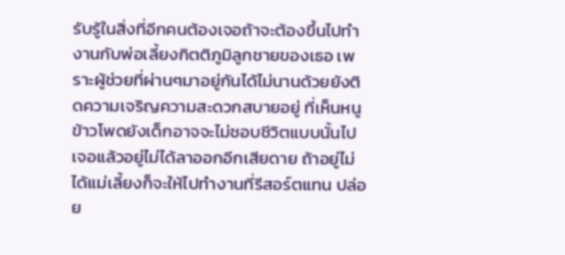รับรู้ในสิ่งที่อีกคนต้องเจอถ้าจะต้องขึ้นไปทำงานกับพ่อเลี้ยงกิตติภูมิลูกชายของเธอ เพราะผู้ช่วยที่ผ่านๆมาอยู่กันได้ไม่นานด้วยยังติดความเจริญความสะดวกสบายอยู่ ที่เห็นหนูข้าวโพดยังเด็กอาจจะไม่ชอบชีวิตแบบนั้นไปเจอแล้วอยู่ไม่ได้ลาออกอีกเสียดาย ถ้าอยู่ไม่ได้แม่เลี้ยงก็จะให้ไปทำงานที่รีสอร์ตแทน ปล่อย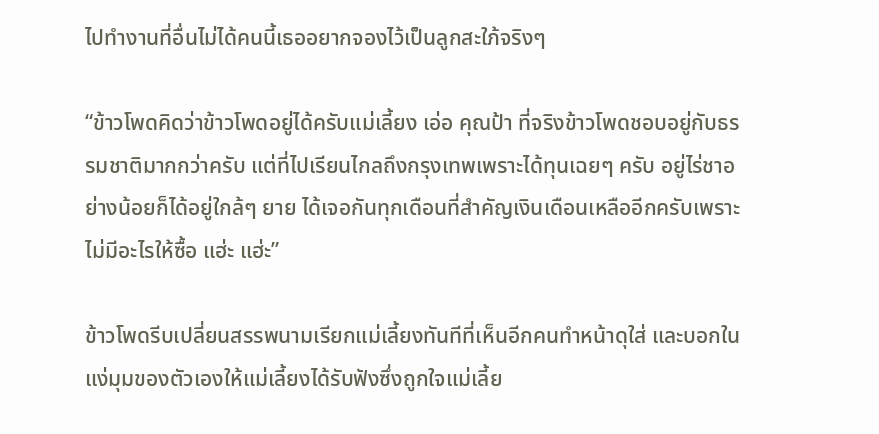ไปทำงานที่อื่นไม่ได้คนนี้เธออยากจองไว้เป็นลูกสะใภ้จริงๆ

“ข้าวโพดคิดว่าข้าวโพดอยู่ได้ครับแม่เลี้ยง เอ่อ คุณป้า ที่จริงข้าวโพดชอบอยู่กับธรรมชาติมากกว่าครับ แต่ที่ไปเรียนไกลถึงกรุงเทพเพราะได้ทุนเฉยๆ ครับ อยู่ไร่ชาอย่างน้อยก็ได้อยู่ใกล้ๆ ยาย ได้เจอกันทุกเดือนที่สำคัญเงินเดือนเหลืออีกครับเพราะไม่มีอะไรให้ซื้อ แฮ่ะ แฮ่ะ”

ข้าวโพดรีบเปลี่ยนสรรพนามเรียกแม่เลี้ยงทันทีที่เห็นอีกคนทำหน้าดุใส่ และบอกในแง่มุมของตัวเองให้แม่เลี้ยงได้รับฟังซึ่งถูกใจแม่เลี้ย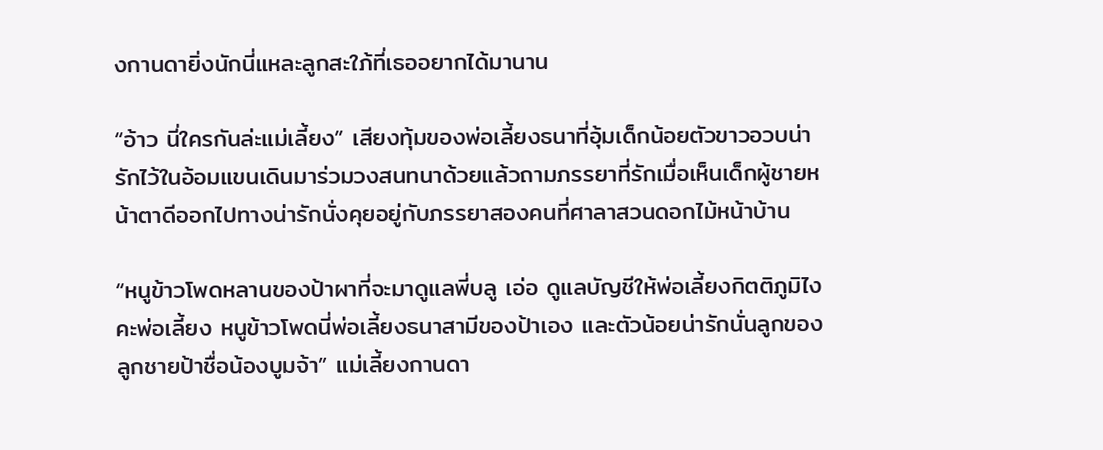งกานดายิ่งนักนี่แหละลูกสะใภ้ที่เธออยากได้มานาน

“อ้าว นี่ใครกันล่ะแม่เลี้ยง” เสียงทุ้มของพ่อเลี้ยงธนาที่อุ้มเด็กน้อยตัวขาวอวบน่ารักไว้ในอ้อมแขนเดินมาร่วมวงสนทนาด้วยแล้วถามภรรยาที่รักเมื่อเห็นเด็กผู้ชายหน้าตาดีออกไปทางน่ารักนั่งคุยอยู่กับภรรยาสองคนที่ศาลาสวนดอกไม้หน้าบ้าน

“หนูข้าวโพดหลานของป้าผาที่จะมาดูแลพี่บลู เอ่อ ดูแลบัญชีให้พ่อเลี้ยงกิตติภูมิไงคะพ่อเลี้ยง หนูข้าวโพดนี่พ่อเลี้ยงธนาสามีของป้าเอง และตัวน้อยน่ารักนั่นลูกของลูกชายป้าชื่อน้องบูมจ้า” แม่เลี้ยงกานดา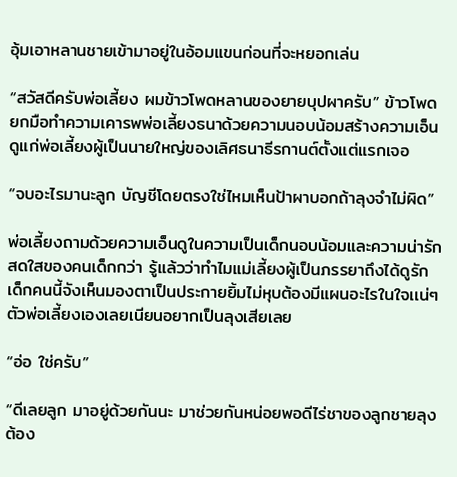อุ้มเอาหลานชายเข้ามาอยู่ในอ้อมแขนก่อนที่จะหยอกเล่น

“สวัสดีครับพ่อเลี้ยง ผมข้าวโพดหลานของยายบุปผาครับ” ข้าวโพดยกมือทำความเคารพพ่อเลี้ยงธนาด้วยความนอบน้อมสร้างความเอ็นดูแก่พ่อเลี้ยงผู้เป็นนายใหญ่ของเลิศธนาธีรกานต์ตั้งแต่แรกเจอ

“จบอะไรมานะลูก บัญชีโดยตรงใช่ไหมเห็นป้าผาบอกถ้าลุงจำไม่ผิด”

พ่อเลี้ยงถามด้วยความเอ็นดูในความเป็นเด็กนอบน้อมและความน่ารักสดใสของคนเด็กกว่า รู้แล้วว่าทำไมแม่เลี้ยงผู้เป็นภรรยาถึงได้ดูรักเด็กคนนี้จังเห็นมองตาเป็นประกายยิ้มไม่หุบต้องมีแผนอะไรในใจเเน่ๆ ตัวพ่อเลี้ยงเองเลยเนียนอยากเป็นลุงเสียเลย

“อ่อ ใช่ครับ”

“ดีเลยลูก มาอยู่ด้วยกันนะ มาช่วยกันหน่อยพอดีไร่ชาของลูกชายลุงต้อง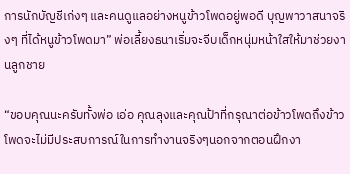การนักบัญชีเก่งๆ และคนดูแลอย่างหนูข้าวโพดอยู่พอดี บุญพาวาสนาจริงๆ ที่ได้หนูข้าวโพดมา” พ่อเลี้ยงธนาเริ่มจะจีบเด็กหนุ่มหน้าใสให้มาช่วยงานลูกชาย

“ขอบคุณนะครับทั้งพ่อ เอ่อ คุณลุงและคุณป้าที่กรุณาต่อข้าวโพดถึงข้าวโพดจะไม่มีประสบการณ์ในการทำงานจริงๆนอกจากตอนฝึกงา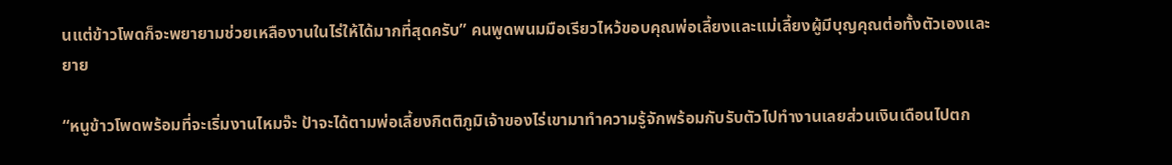นแต่ข้าวโพดก็จะพยายามช่วยเหลืองานในไร่ให้ได้มากที่สุดครับ” คนพูดพนมมือเรียวไหว้ขอบคุณพ่อเลี้ยงและแม่เลี้ยงผู้มีบุญคุณต่อทั้งตัวเองและยาย

“หนูข้าวโพดพร้อมที่จะเริ่มงานไหมจ๊ะ ป้าจะได้ตามพ่อเลี้ยงกิตติภูมิเจ้าของไร่เขามาทำความรู้จักพร้อมกับรับตัวไปทำงานเลยส่วนเงินเดือนไปตก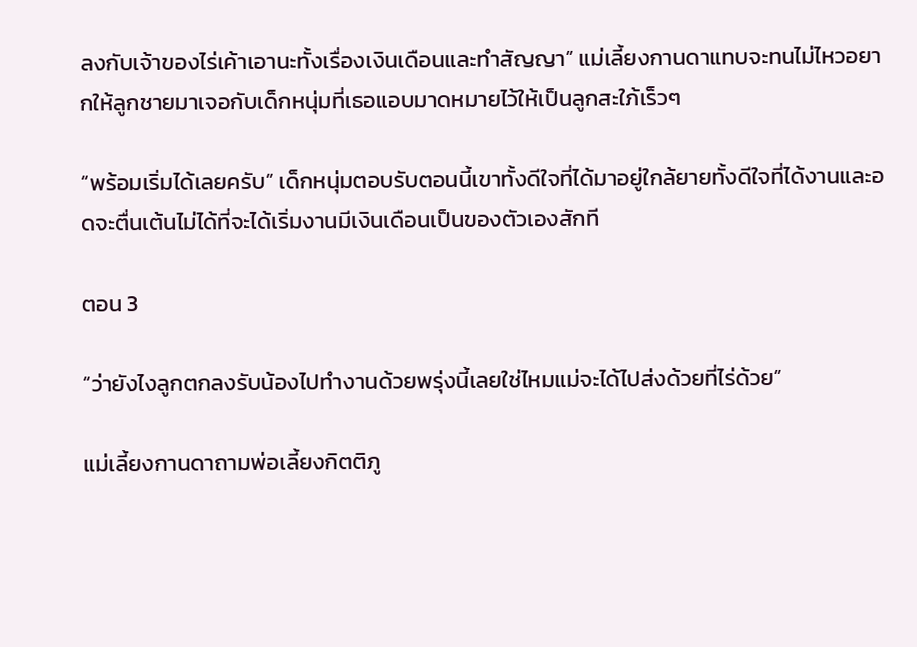ลงกับเจ้าของไร่เค้าเอานะทั้งเรื่องเงินเดือนและทำสัญญา” แม่เลี้ยงกานดาแทบจะทนไม่ไหวอยากให้ลูกชายมาเจอกับเด็กหนุ่มที่เธอแอบมาดหมายไว้ให้เป็นลูกสะใภ้เร็วๆ

“พร้อมเริ่มได้เลยครับ” เด็กหนุ่มตอบรับตอนนี้เขาทั้งดีใจที่ได้มาอยู่ใกล้ยายทั้งดีใจที่ได้งานและอดจะตื่นเต้นไม่ได้ที่จะได้เริ่มงานมีเงินเดือนเป็นของตัวเองสักที

ตอน 3

“ว่ายังไงลูกตกลงรับน้องไปทำงานด้วยพรุ่งนี้เลยใช่ไหมแม่จะได้ไปส่งด้วยที่ไร่ด้วย”

แม่เลี้ยงกานดาถามพ่อเลี้ยงกิตติภู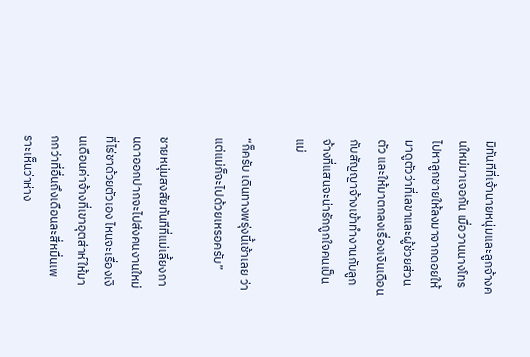มิทันทีที่เจ้านายหนุ่มและลูกจ้างคนใหม่มาเจอกัน เมื่อวานนางโทรไปหาลูกชายให้ลงมาจากดอยให้มาดูตัวว่าที่เลขาและผู้ช่วยส่วนตัว และให้มาตกลงเรื่องเงินเดือนกับสัญญาจ้างเข้าทำงานกับลูกจ้างที่แสนจะน่ารักถูกใจคนเป็นแม่

“ก็ครับ เดินทางพรุ่งนี้เช้าเลย ว่าแต่แม่ก็จะไปด้วยเหรอครับ”

ชายหนุ่มสงสัยทันทีที่แม่เลี้ยงกานดาออกปากจะไปส่งคนงานใหม่ที่ไร่ชาด้วยตัวเอง ไหนจะเรื่องเงินเดือนค่าจ้างที่เขาอุตส่าห์ให้มากกว่าที่อื่นถึงเดือนละสี่หมื่นเพราะเห็นว่าห่าง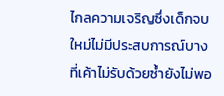ไกลความเจริญซึ่งเด็กจบใหม่ไม่มีประสบการณ์บางที่เค้าไม่รับด้วยซ้ำยังไม่พอ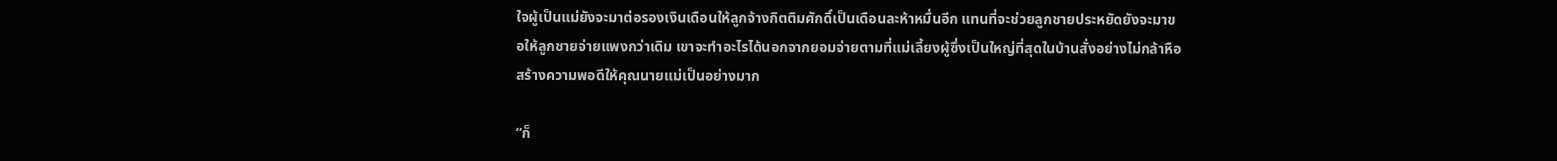ใจผู้เป็นแม่ยังจะมาต่อรองเงินเดือนให้ลูกจ้างกิตติมศักดิ์เป็นเดือนละห้าหมื่นอีก แทนที่จะช่วยลูกชายประหยัดยังจะมาขอให้ลูกชายจ่ายแพงกว่าเดิม เขาจะทำอะไรได้นอกจากยอมจ่ายตามที่แม่เลี้ยงผู้ซึ่งเป็นใหญ่ที่สุดในบ้านสั่งอย่างไม่กล้าหือสร้างความพอดีให้คุณนายแม่เป็นอย่างมาก

“ก็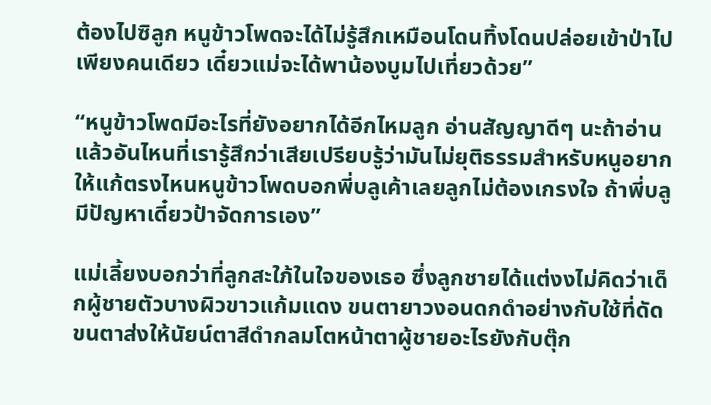ต้องไปซิลูก หนูข้าวโพดจะได้ไม่รู้สึกเหมือนโดนทิ้งโดนปล่อยเข้าป่าไปเพียงคนเดียว เดี๋ยวแม่จะได้พาน้องบูมไปเที่ยวด้วย”

“หนูข้าวโพดมีอะไรที่ยังอยากได้อีกไหมลูก อ่านสัญญาดีๆ นะถ้าอ่านแล้วอันไหนที่เรารู้สึกว่าเสียเปรียบรู้ว่ามันไม่ยุติธรรมสำหรับหนูอยากให้แก้ตรงไหนหนูข้าวโพดบอกพี่บลูเค้าเลยลูกไม่ต้องเกรงใจ ถ้าพี่บลูมีปัญหาเดี๋ยวป้าจัดการเอง”

แม่เลี้ยงบอกว่าที่ลูกสะใภ้ในใจของเธอ ซึ่งลูกชายได้แต่งงไม่คิดว่าเด็กผู้ชายตัวบางผิวขาวแก้มแดง ขนตายาวงอนดกดำอย่างกับใช้ที่ดัดขนตาส่งให้นัยน์ตาสีดำกลมโตหน้าตาผู้ชายอะไรยังกับตุ๊ก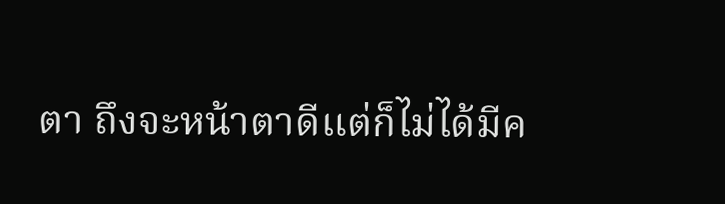ตา ถึงจะหน้าตาดีแต่ก็ไม่ได้มีค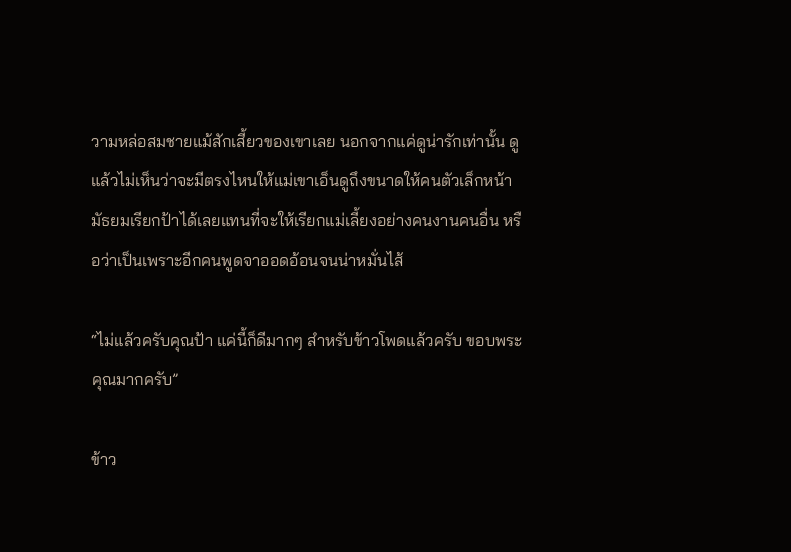วามหล่อสมชายแม้สักเสี้ยวของเขาเลย นอกจากแค่ดูน่ารักเท่านั้น ดูแล้วไม่เห็นว่าจะมีตรงไหนให้แม่เขาเอ็นดูถึงขนาดให้คนตัวเล็กหน้ามัธยมเรียกป้าได้เลยแทนที่จะให้เรียกแม่เลี้ยงอย่างคนงานคนอื่น หรือว่าเป็นเพราะอีกคนพูดจาออดอ้อนจนน่าหมั่นไส้

“ไม่แล้วครับคุณป้า แค่นี้ก็ดีมากๆ สำหรับข้าวโพดแล้วครับ ขอบพระคุณมากครับ”

ข้าว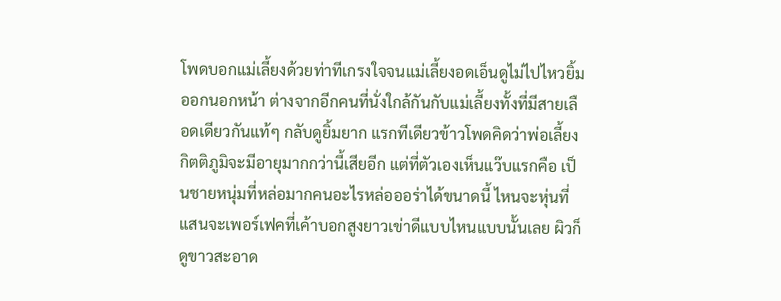โพดบอกแม่เลี้ยงด้วยท่าทีเกรงใจจนแม่เลี้ยงอดเอ็นดูไม่ไปไหวยิ้มออกนอกหน้า ต่างจากอีกคนที่นั่งใกล้กันกับแม่เลี้ยงทั้งที่มีสายเลือดเดียวกันแท้ๆ กลับดูยิ้มยาก แรกทีเดียวข้าวโพดคิดว่าพ่อเลี้ยงกิตติภูมิจะมีอายุมากกว่านี้เสียอีก แต่ที่ตัวเองเห็นแว๊บแรกคือ เป็นชายหนุ่มที่หล่อมากคนอะไรหล่อออร่าได้ขนาดนี้ ไหนจะหุ่นที่แสนจะเพอร์เฟคที่เค้าบอกสูงยาวเข่าดีแบบไหนแบบนั้นเลย ผิวก็ดูขาวสะอาด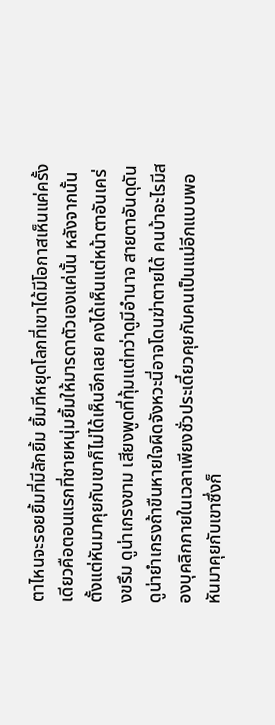ตาไหนจะรอยยิ้มที่มีลักยิ้ม ยิ้มทีหยุดโลกที่เขาได้มีโอกาสเห็นแค่ครั้งเดียวคือตอนแรกที่ชายหนุ่มยิ้มให้มารดาตัวเองแค่นั้น หลังจากนั้นตั้งแต่หันมาคุยกับเขาก็ไม่ได้เห็นอีกเลย คงได้เห็นแต่หน้าตาอันเคร่งขรึม ดูน่าเกรงขาม เสียงพูดที่ทุ้มแต่ทว่าดูมีอำนาจ สายตาอันดุดันดูน่ายำเกรงถ้าขืนหายใจผิดจังหวะนี่อาจโดนฆ่าตายได้ คนบ้าอะไรมีสองบุคลิกภายในเวลาเพียงชั่วประเดี๋ยวคุยกับคนเป็นแม่อีกแบบพอหันมาคุยกับเขาซึ่งก็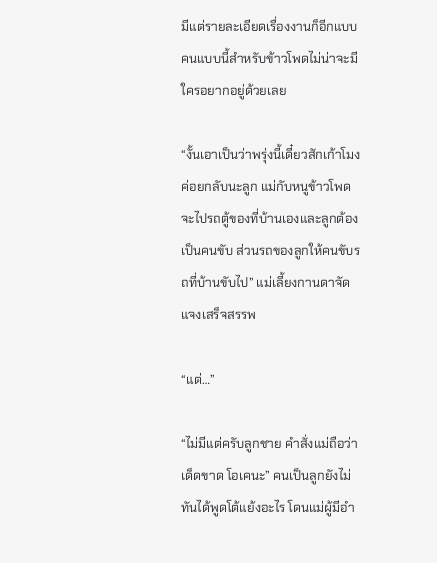มีแต่รายละเอียดเรื่องงานก็อีกแบบ คนแบบนี้สำหรับข้าวโพดไม่น่าจะมีใครอยากอยู่ด้วยเลย

“งั้นเอาเป็นว่าพรุ่งนี้เดี๋ยวสักเก้าโมงค่อยกลับนะลูก แม่กับหนูข้าวโพดจะไปรถตู้ของที่บ้านเองและลูกต้องเป็นคนขับ ส่วนรถของลูกให้คนขับรถที่บ้านขับไป” แม่เลี้ยงกานดาจัดแจงเสร็จสรรพ

“แต่…”

“ไม่มีแต่ครับลูกชาย คำสั่งแม่ถือว่าเด็ดขาด โอเคนะ” คนเป็นลูกยังไม่ทันได้พูดโต้แย้งอะไร โดนแม่ผู้มีอำ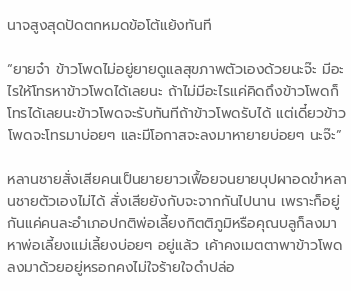นาจสูงสุดปัดตกหมดข้อโต้แย้งทันที

“ยายจ๋า ข้าวโพดไม่อยู่ยายดูแลสุขภาพตัวเองด้วยนะจ๊ะ มีอะไรให้โทรหาข้าวโพดได้เลยนะ ถ้าไม่มีอะไรแค่คิดถึงข้าวโพดก็โทรได้เลยนะข้าวโพดจะรับทันทีถ้าข้าวโพดรับได้ แต่เดี๋ยวข้าวโพดจะโทรมาบ่อยๆ และมีโอกาสจะลงมาหายายบ่อยๆ นะจ๊ะ”

หลานชายสั่งเสียคนเป็นยายยาวเฟื้อยจนยายบุปผาอดขำหลานชายตัวเองไม่ได้ สั่งเสียยังกับจะจากกันไปนาน เพราะก็อยู่กันแค่คนละอำเภอปกติพ่อเลี้ยงกิตติภูมิหรือคุณบลูก็ลงมาหาพ่อเลี้ยงแม่เลี้ยงบ่อยๆ อยู่แล้ว เค้าคงเมตตาพาข้าวโพดลงมาด้วยอยู่หรอกคงไม่ใจร้ายใจดำปล่อ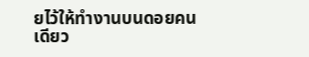ยไว้ให้ทำงานบนดอยคนเดียว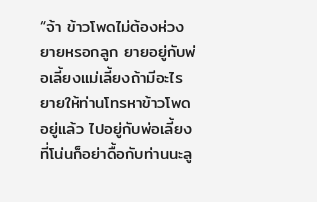“จ้า ข้าวโพดไม่ต้องห่วงยายหรอกลูก ยายอยู่กับพ่อเลี้ยงแม่เลี้ยงถ้ามีอะไรยายให้ท่านโทรหาข้าวโพดอยู่แล้ว ไปอยู่กับพ่อเลี้ยงที่โน่นก็อย่าดื้อกับท่านนะลู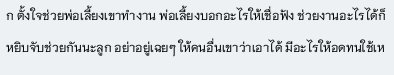ก ตั้งใจช่วยพ่อเลี้ยงเขาทำงาน พ่อเลี้ยงบอกอะไรให้เชื่อฟัง ช่วยงานอะไรได้ก็หยิบจับช่วยกันนะลูก อย่าอยู่เฉยๆ ให้คนอื่นเขาว่าเอาได้ มีอะไรให้อดทนใช้เห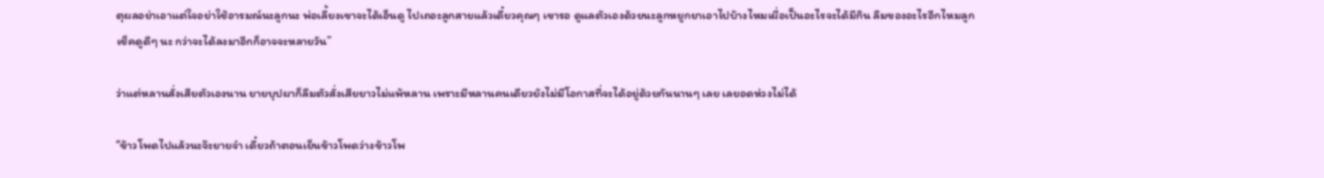ตุผลอย่าเอาแต่ใจอย่าใช้อารมณ์นะลูกนะ พ่อเลี้ยงเขาจะได้เอ็นดู ไปเถอะลูกสายแล้วเดี๋ยวคุณๆ เขารอ ดูแลตัวเองด้วยนะลูกหยูกยาเอาไปบ้างไหมเผื่อเป็นอะไรจะได้มีกิน ลืมของอะไรอีกไหมลูกเช็คดูดีๆ นะ กว่าจะได้ลงมาอีกก็อาจจะหลายวัน”

ว่าแต่หลานสั่งเสียตัวเองนาน ยายบุปผาก็ลืมตัวสั่งเสียยาวไม่แพ้หลาน เพราะมีหลานคนเดียวยังไม่มีโอกาสที่จะได้อยู่ด้วยกันนานๆ เลย เลยอดห่วงไม่ได้

“ข้าวโพดไปแล้วนะจ๊ะยายจ๋า เดี๋ยวถ้าตอนเย็นข้าวโพดว่างข้าวโพ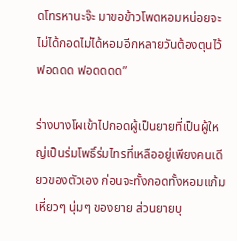ดโทรหานะจ๊ะ มาขอข้าวโพดหอมหน่อยจะไม่ได้กอดไม่ได้หอมอีกหลายวันต้องตุนไว้ ฟอดดด ฟอดดดด”

ร่างบางโผเข้าไปกอดผู้เป็นยายที่เป็นผู้ใหญ่เป็นร่มโพธิ์ร่มไทรที่เหลืออยู่เพียงคนเดียวของตัวเอง ก่อนจะทั้งกอดทั้งหอมแก้มเหี่ยวๆ นุ่มๆ ของยาย ส่วนยายบุ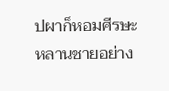ปผาก็หอมศีรษะหลานชายอย่าง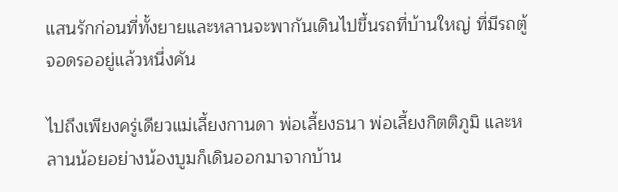แสนรักก่อนที่ทั้งยายและหลานจะพากันเดินไปขึ้นรถที่บ้านใหญ่ ที่มีรถตู้จอดรออยู่แล้วหนึ่งคัน

ไปถึงเพียงครู่เดียวแม่เลี้ยงกานดา พ่อเลี้ยงธนา พ่อเลี้ยงกิตติภูมิ และหลานน้อยอย่างน้องบูมก็เดินออกมาจากบ้าน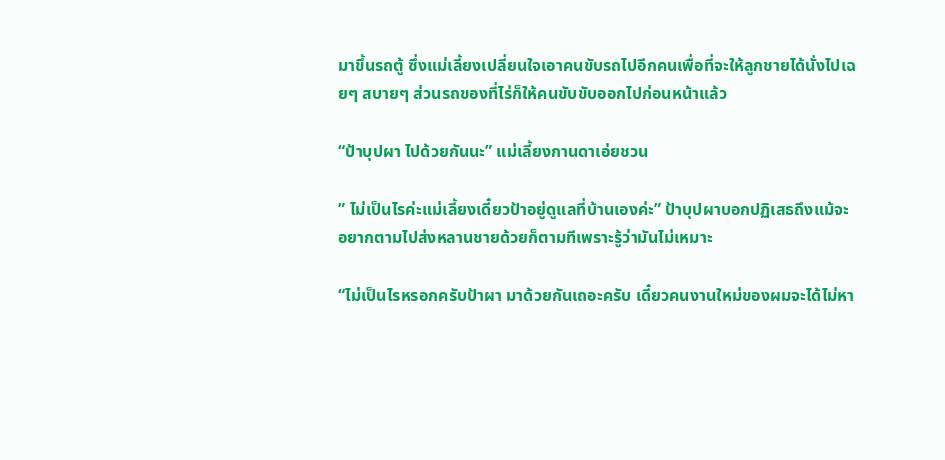มาขึ้นรถตู้ ซึ่งแม่เลี้ยงเปลี่ยนใจเอาคนขับรถไปอีกคนเพื่อที่จะให้ลูกชายได้นั่งไปเฉยๆ สบายๆ ส่วนรถของที่ไร่ก็ให้คนขับขับออกไปก่อนหน้าแล้ว

“ป้าบุปผา ไปด้วยกันนะ” แม่เลี้ยงกานดาเอ่ยชวน

” ไม่เป็นไรค่ะแม่เลี้ยงเดี๋ยวป้าอยู่ดูแลที่บ้านเองค่ะ” ป้าบุปผาบอกปฏิเสธถึงแม้จะอยากตามไปส่งหลานชายด้วยก็ตามทีเพราะรู้ว่ามันไม่เหมาะ

“ไม่เป็นไรหรอกครับป้าผา มาด้วยกันเถอะครับ เดี๋ยวคนงานใหม่ของผมจะได้ไม่หา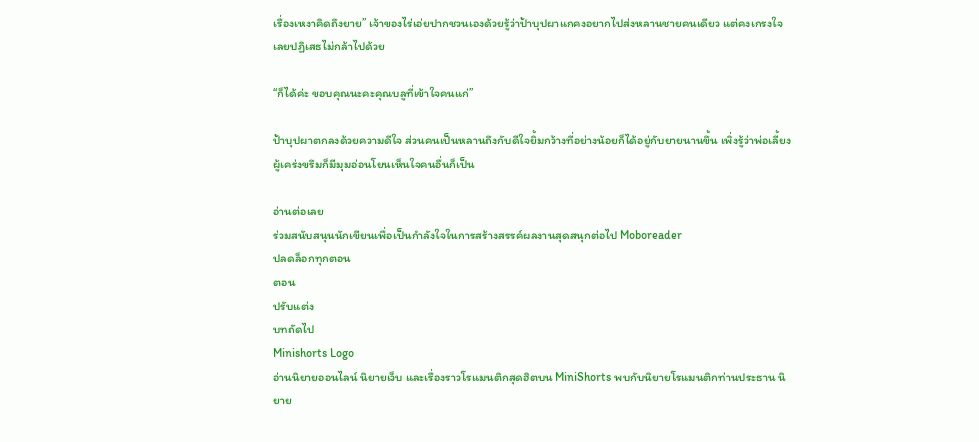เรื่องเหงาคิดถึงยาย” เจ้าของไร่เอ่ยปากชวนเองด้วยรู้ว่าป้าบุปผาแกคงอยากไปส่งหลานชายคนเดียว แต่คงเกรงใจเลยปฏิเสธไม่กล้าไปด้วย

“ก็ได้ค่ะ ขอบคุณนะคะคุณบลูที่เข้าใจคนแก่”

ป้าบุปผาตกลงด้วยความดีใจ ส่วนคนเป็นหลานถึงกับดีใจยิ้มกว้างที่อย่างน้อยก็ได้อยู่กับยายนานขึ้น เพิ่งรู้ว่าพ่อเลี้ยงผู้เคร่งขรึมก็มีมุมอ่อนโยนเห็นใจคนอื่นก็เป็น

อ่านต่อเลย
ร่วมสนับสนุนนักเขียนเพื่อเป็นกำลังใจในการสร้างสรรค์ผลงานสุดสนุกต่อไป Moboreader
ปลดล็อกทุกตอน
ตอน
ปรับแต่ง
บทถัดไป
Minishorts Logo
อ่านนิยายออนไลน์ นิยายเว็บ และเรื่องราวโรแมนติกสุดฮิตบน MiniShorts พบกับนิยายโรแมนติกท่านประธาน นิยาย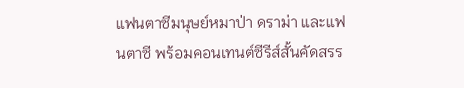แฟนตาซีมนุษย์หมาป่า ดราม่า และแฟนตาซี พร้อมคอนเทนต์ซีรีส์สั้นคัดสรร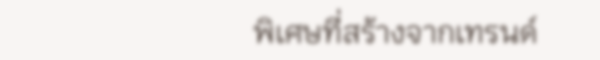พิเศษที่สร้างจากเทรนด์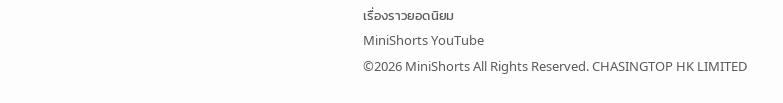เรื่องราวยอดนิยม
MiniShorts YouTube
©2026 MiniShorts All Rights Reserved. CHASINGTOP HK LIMITED